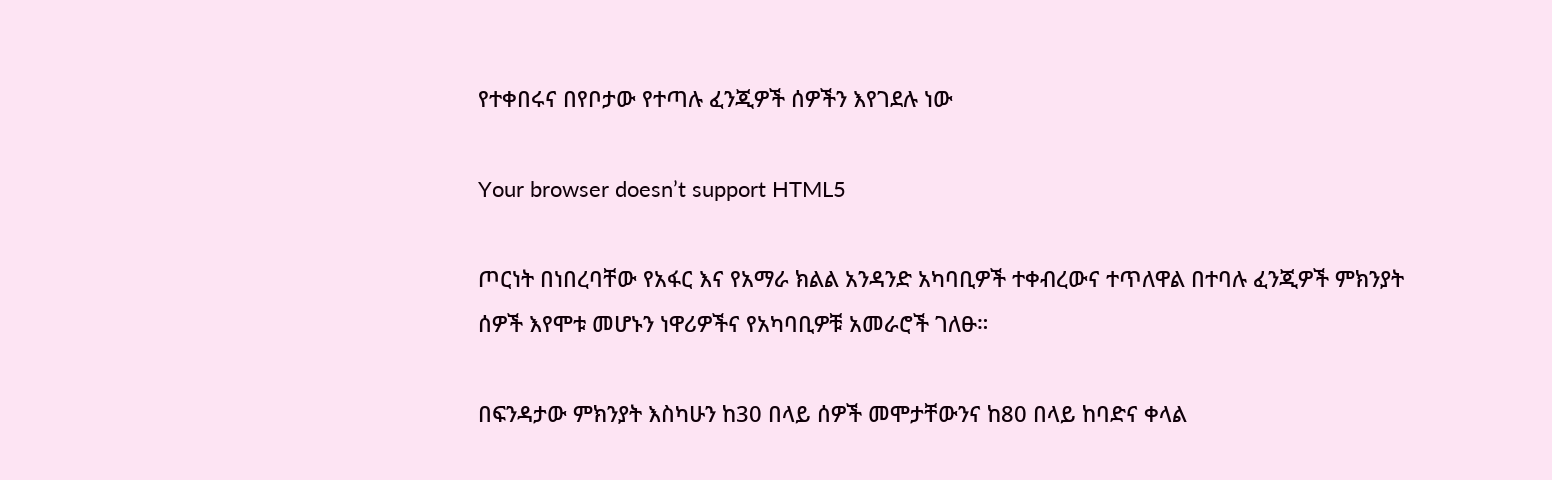የተቀበሩና በየቦታው የተጣሉ ፈንጂዎች ሰዎችን እየገደሉ ነው

Your browser doesn’t support HTML5

ጦርነት በነበረባቸው የአፋር እና የአማራ ክልል አንዳንድ አካባቢዎች ተቀብረውና ተጥለዋል በተባሉ ፈንጂዎች ምክንያት ሰዎች እየሞቱ መሆኑን ነዋሪዎችና የአካባቢዎቹ አመራሮች ገለፁ።

በፍንዳታው ምክንያት እስካሁን ከ30 በላይ ሰዎች መሞታቸውንና ከ80 በላይ ከባድና ቀላል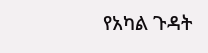የአካል ጉዳት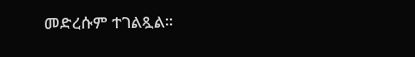መድረሱም ተገልጿል፡፡